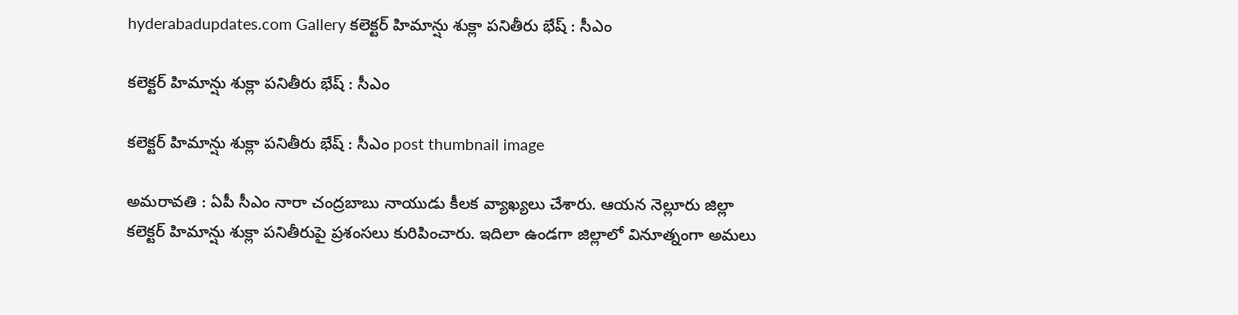hyderabadupdates.com Gallery క‌లెక్ట‌ర్ హిమాన్షు శుక్లా ప‌నితీరు భేష్ : సీఎం

క‌లెక్ట‌ర్ హిమాన్షు శుక్లా ప‌నితీరు భేష్ : సీఎం

క‌లెక్ట‌ర్ హిమాన్షు శుక్లా ప‌నితీరు భేష్ : సీఎం post thumbnail image

అమ‌రావ‌తి : ఏపీ సీఎం నారా చంద్ర‌బాబు నాయుడు కీల‌క వ్యాఖ్య‌లు చేశారు. ఆయ‌న నెల్లూరు జిల్లా క‌లెక్ట‌ర్ హిమాన్షు శుక్లా ప‌నితీరుపై ప్ర‌శంస‌లు కురిపించారు. ఇదిలా ఉండ‌గా జిల్లాలో వినూత్నంగా అమలు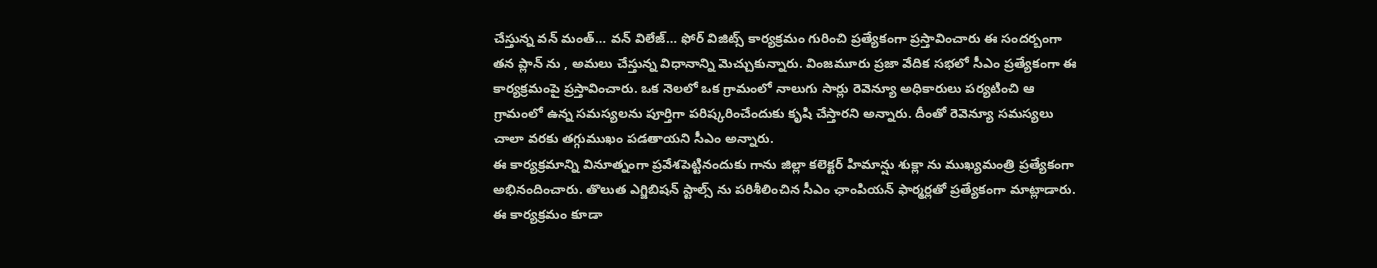చేస్తున్న వన్ మంత్… వన్ విలేజ్… ఫోర్ విజిట్స్ కార్య‌క్ర‌మం గురించి ప్ర‌త్యేకంగా ప్ర‌స్తావించారు ఈ సంద‌ర్బంగా త‌న ప్లాన్ ను , అమ‌లు చేస్తున్న విధానాన్ని మెచ్చుకున్నారు. వింజమూరు ప్రజా వేదిక సభలో సీఎం ప్రత్యేకంగా ఈ కార్యక్రమంపై ప్రస్తావించారు. ఒక నెలలో ఒక గ్రామంలో నాలుగు సార్లు రెవెన్యూ అధికారులు పర్యటించి ఆ గ్రామంలో ఉన్న సమస్యలను పూర్తిగా పరిష్కరించేందుకు కృషి చేస్తారని అన్నారు. దీంతో రెవెన్యూ సమస్యలు చాలా వరకు తగ్గుముఖం పడతాయని సీఎం అన్నారు.
ఈ కార్యక్రమాన్ని వినూత్నంగా ప్రవేశపెట్టినందుకు గాను జిల్లా కలెక్టర్ హిమాన్షు శుక్లా ను ముఖ్యమంత్రి ప్రత్యేకంగా అభినందించారు. తొలుత ఎగ్జిబిషన్ స్టాల్స్ ను పరిశీలించిన సీఎం ఛాంపియన్ ఫార్మర్లతో ప్రత్యేకంగా మాట్లాడారు. ఈ కార్యక్రమం కూడా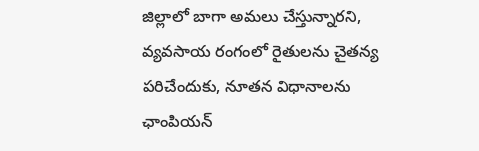జిల్లాలో బాగా అమలు చేస్తున్నారని, వ్యవసాయ రంగంలో రైతులను చైతన్య పరిచేందుకు, నూతన విధానాలను ఛాంపియన్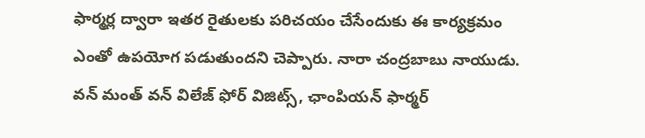ఫార్మర్ల ద్వారా ఇతర రైతులకు పరిచయం చేసేందుకు ఈ కార్యక్రమం ఎంతో ఉపయోగ పడుతుందని చెప్పారు. నారా చంద్ర‌బాబు నాయుడు. వన్ మంత్ వన్ విలేజ్ ఫోర్ విజిట్స్, ఛాంపియన్ ఫార్మర్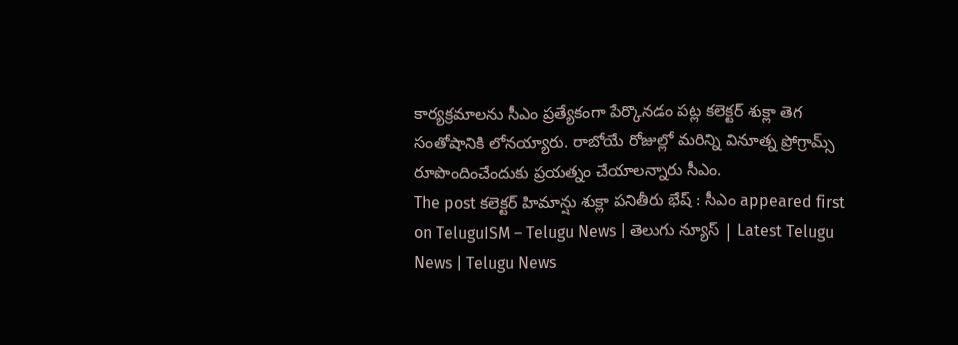కార్యక్రమాలను సీఎం ప్రత్యేకంగా పేర్కొన‌డం ప‌ట్ల క‌లెక్ట‌ర్ శుక్లా తెగ సంతోషానికి లోన‌య్యారు. రాబోయే రోజుల్లో మ‌రిన్ని వినూత్న ప్రోగ్రామ్స్ రూపొందించేందుకు ప్ర‌య‌త్నం చేయాల‌న్నారు సీఎం.
The post క‌లెక్ట‌ర్ హిమాన్షు శుక్లా ప‌నితీరు భేష్ : సీఎం appeared first on TeluguISM – Telugu News | తెలుగు న్యూస్ | Latest Telugu News | Telugu News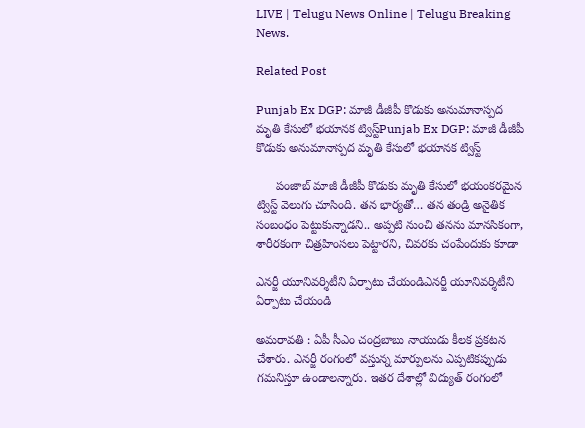LIVE | Telugu News Online | Telugu Breaking News.

Related Post

Punjab Ex DGP: మాజీ డీజీపీ కొడుకు అనుమానాస్పద మృతి కేసులో భయానక ట్విస్ట్‌Punjab Ex DGP: మాజీ డీజీపీ కొడుకు అనుమానాస్పద మృతి కేసులో భయానక ట్విస్ట్‌

      పంజాబ్ మాజీ డీజీపీ కొడుకు మృతి కేసులో భయంకరమైన ట్విస్ట్‌ వెలుగు చూసింది. తన భార్యతో… తన తండ్రి అనైతిక సంబంధం పెట్టుకున్నాడని.. అప్పటి నుంచి తనను మానసికంగా, శారీరకంగా చిత్రహింసలు పెట్టారని, చివరకు చంపేందుకు కూడా

ఎనర్జీ యూనివర్శిటీని ఏర్పాటు చేయండిఎనర్జీ యూనివర్శిటీని ఏర్పాటు చేయండి

అమ‌రావ‌తి : ఏపీ సీఎం చంద్ర‌బాబు నాయుడు కీల‌క ప్ర‌క‌ట‌న చేశారు. ఎనర్జీ రంగంలో వస్తున్న మార్పులను ఎప్పటికప్పుడు గమనిస్తూ ఉండాల‌న్నారు. ఇతర దేశాల్లో విద్యుత్ రంగంలో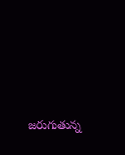జరుగుతున్న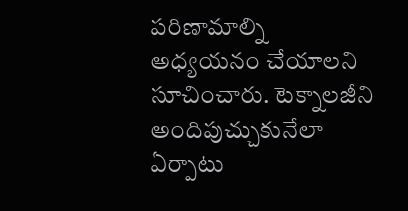పరిణామాల్ని అధ్యయనం చేయాల‌ని సూచించారు. టెక్నాలజీని అందిపుచ్చుకునేలా ఏర్పాటు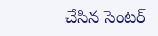చేసిన సెంటర్